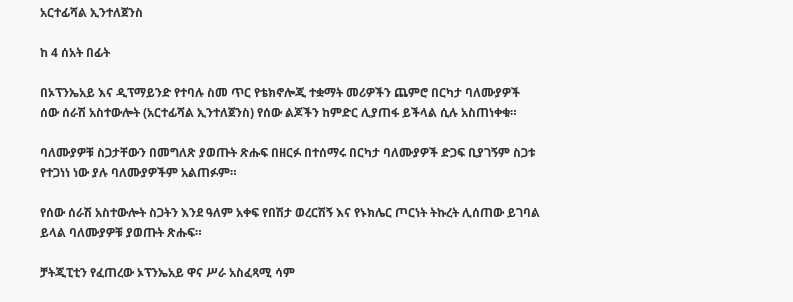አርተፊሻል ኢንተለጀንስ

ከ 4 ሰአት በፊት

በኦፕንኤአይ እና ዲፕማይንድ የተባሉ ስመ ጥር የቴክኖሎጂ ተቋማት መሪዎችን ጨምሮ በርካታ ባለሙያዎች ሰው ሰራሽ አስተውሎት (አርተፊሻል ኢንተለጀንስ) የሰው ልጆችን ከምድር ሊያጠፋ ይችላል ሲሉ አስጠነቀቁ።

ባለሙያዎቹ ስጋታቸውን በመግለጽ ያወጡት ጽሑፍ በዘርፉ በተሰማሩ በርካታ ባለሙያዎች ድጋፍ ቢያገኝም ስጋቱ የተጋነነ ነው ያሉ ባለሙያዎችም አልጠፉም።

የሰው ሰራሽ አስተውሎት ስጋትን እንደ ዓለም አቀፍ የበሽታ ወረርሽኝ እና የኑክሌር ጦርነት ትኩረት ሊሰጠው ይገባል ይላል ባለሙያዎቹ ያወጡት ጽሑፍ።

ቻትጂፒቲን የፈጠረው ኦፕንኤአይ ዋና ሥራ አስፈጻሚ ሳም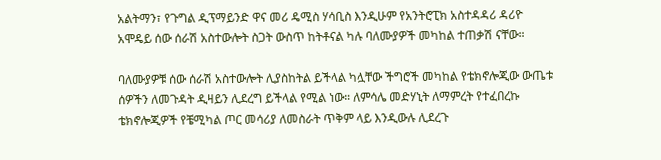አልትማን፣ የጉግል ዲፕማይንድ ዋና መሪ ዴሚስ ሃሳቢስ እንዲሁም የአንትሮፒክ አስተዳዳሪ ዳሪዮ አሞዴይ ሰው ሰራሽ አስተውሎት ስጋት ውስጥ ከትቶናል ካሉ ባለሙያዎች መካከል ተጠቃሽ ናቸው።

ባለሙያዎቹ ሰው ሰራሽ አስተውሎት ሊያስከትል ይችላል ካሏቸው ችግሮች መካከል የቴክኖሎጂው ውጤቱ ሰዎችን ለመጉዳት ዲዛይን ሊደረግ ይችላል የሚል ነው። ለምሳሌ መድሃኒት ለማምረት የተፈበረኩ ቴክኖሎጂዎች የቼሚካል ጦር መሳሪያ ለመስራት ጥቅም ላይ እንዲውሉ ሊደረጉ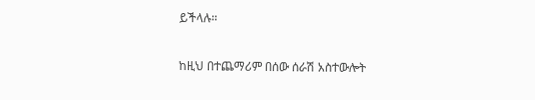ይችላሉ።

ከዚህ በተጨማሪም በሰው ሰራሽ አስተውሎት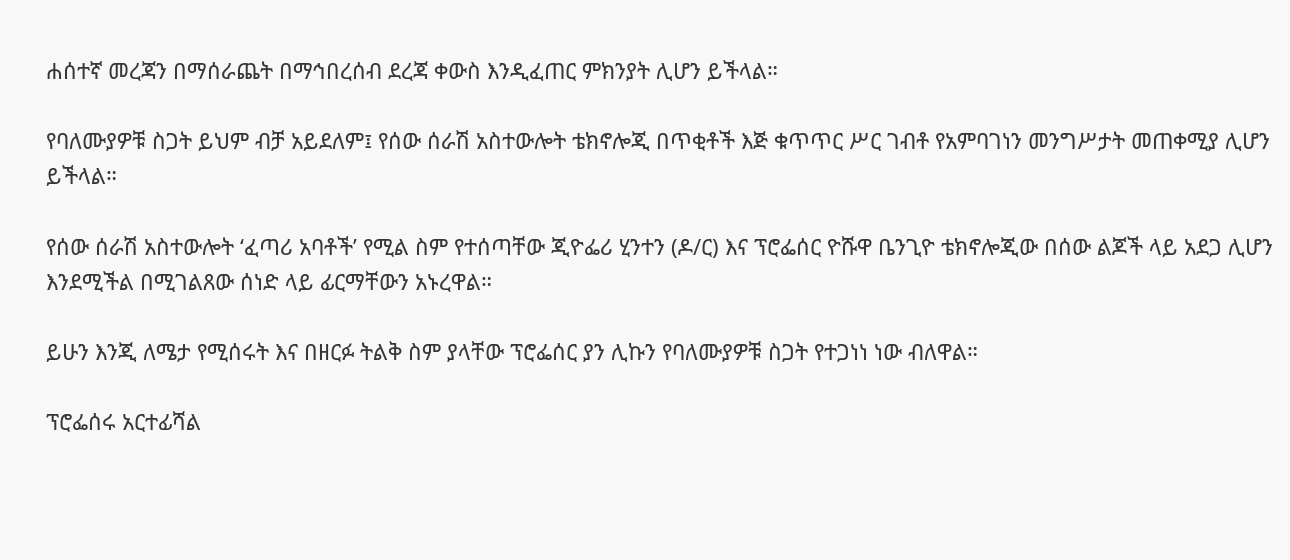ሐሰተኛ መረጃን በማሰራጨት በማኅበረሰብ ደረጃ ቀውስ እንዲፈጠር ምክንያት ሊሆን ይችላል።

የባለሙያዎቹ ስጋት ይህም ብቻ አይደለም፤ የሰው ሰራሽ አስተውሎት ቴክኖሎጂ በጥቂቶች እጅ ቁጥጥር ሥር ገብቶ የአምባገነን መንግሥታት መጠቀሚያ ሊሆን ይችላል።

የሰው ሰራሽ አስተውሎት ‘ፈጣሪ አባቶች’ የሚል ስም የተሰጣቸው ጂዮፌሪ ሂንተን (ዶ/ር) እና ፕሮፌሰር ዮሹዋ ቤንጊዮ ቴክኖሎጂው በሰው ልጆች ላይ አደጋ ሊሆን እንደሚችል በሚገልጸው ሰነድ ላይ ፊርማቸውን አኑረዋል።

ይሁን እንጂ ለሜታ የሚሰሩት እና በዘርፉ ትልቅ ስም ያላቸው ፕሮፌሰር ያን ሊኩን የባለሙያዎቹ ስጋት የተጋነነ ነው ብለዋል።

ፕሮፌሰሩ አርተፊሻል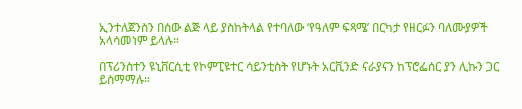ኢንተለጀንስን በሰው ልጅ ላይ ያስከትላል የተባለው ‘የዓለም ፍጻሜ’ በርካታ የዘርፉን ባለሙያዎች አላሳመነም ይላሉ።

በፕሪንስተን ዩኒቨርሲቲ የኮምፒዩተር ሳይንቲስት የሆኑት አርቪንድ ናራያናን ከፕሮፌሰር ያን ሊኩን ጋር ይስማማሉ።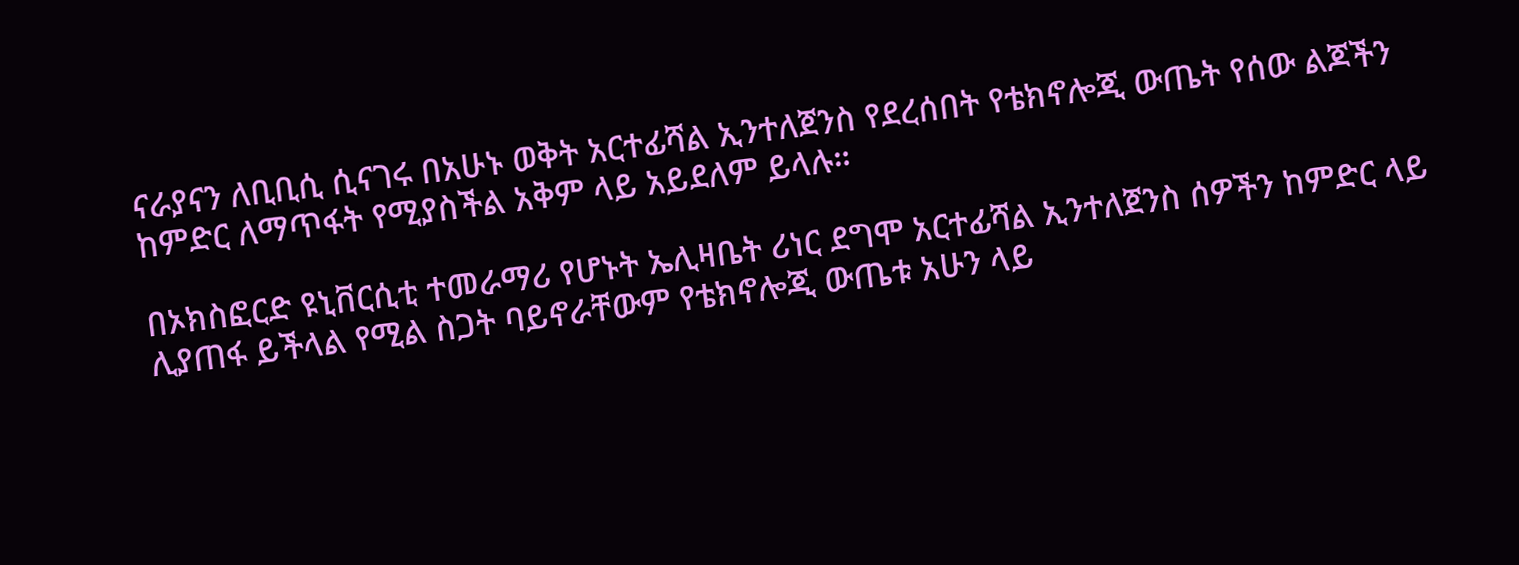ናራያናን ለቢቢሲ ሲናገሩ በአሁኑ ወቅት አርተፊሻል ኢንተለጀንስ የደረሰበት የቴክኖሎጂ ውጤት የሰው ልጆችን ከምድር ለማጥፋት የሚያስችል አቅም ላይ አይደለም ይላሉ።

በኦክስፎርድ ዩኒቨርሲቲ ተመራማሪ የሆኑት ኤሊዛቤት ሪነር ደግሞ አርተፊሻል ኢንተለጀንስ ሰዎችን ከምድር ላይ ሊያጠፋ ይችላል የሚል ስጋት ባይኖራቸውም የቴክኖሎጂ ውጤቱ አሁን ላይ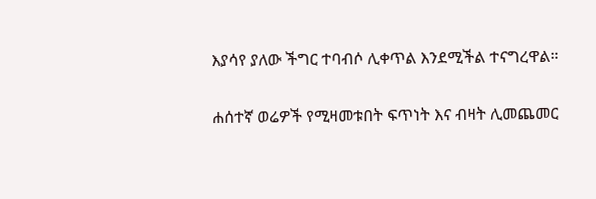እያሳየ ያለው ችግር ተባብሶ ሊቀጥል እንደሚችል ተናግረዋል።

ሐሰተኛ ወሬዎች የሚዛመቱበት ፍጥነት እና ብዛት ሊመጨመር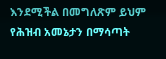እንደሚችል በመግለጽም ይህም የሕዝብ አመኔታን በማሳጣት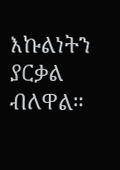እኩልነትን ያርቃል ብለዋል።